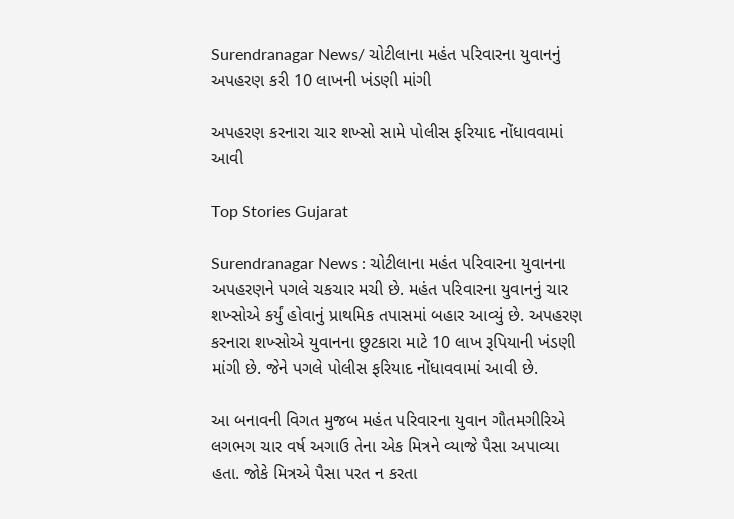Surendranagar News/ ચોટીલાના મહંત પરિવારના યુવાનનું અપહરણ કરી 10 લાખની ખંડણી માંગી

અપહરણ કરનારા ચાર શખ્સો સામે પોલીસ ફરિયાદ નોંધાવવામાં આવી

Top Stories Gujarat

Surendranagar News : ચોટીલાના મહંત પરિવારના યુવાનના અપહરણને પગલે ચકચાર મચી છે. મહંત પરિવારના યુવાનનું ચાર શખ્સોએ કર્યું હોવાનું પ્રાથમિક તપાસમાં બહાર આવ્યું છે. અપહરણ કરનારા શખ્સોએ યુવાનના છુટકારા માટે 10 લાખ રૂપિયાની ખંડણી માંગી છે. જેને પગલે પોલીસ ફરિયાદ નોંધાવવામાં આવી છે.

આ બનાવની વિગત મુજબ મહંત પરિવારના યુવાન ગૌતમગીરિએ લગભગ ચાર વર્ષ અગાઉ તેના એક મિત્રને વ્યાજે પૈસા અપાવ્યા હતા. જોકે મિત્રએ પૈસા પરત ન કરતા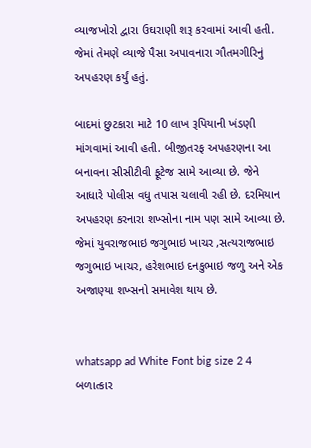વ્યાજખોરો દ્વારા ઉઘરાણી શરૂ કરવામાં આવી હતી. જેમાં તેમણે વ્યાજે પૈસા અપાવનારા ગૌતમગીરિનું અપહરણ કર્યું હતું.

બાદમાં છુટકારા માટે 10 લાખ રૂપિયાની ખંડણી માંગવામાં આવી હતી. બીજીતરફ અપહરણના આ બનાવના સીસીટીવી ફૂટેજ સામે આવ્યા છે. જેને આધારે પોલીસ વધુ તપાસ ચલાવી રહી છે. દરમિયાન અપહરણ કરનારા શખ્સોના નામ પણ સામે આવ્યા છે. જેમાં યુવરાજભાઇ જગુભાઇ ખાચર ,સત્યરાજભાઇ જગુભાઇ ખાચર, હરેશભાઇ દનકુભાઇ જળુ અને એક અજાણ્યા શખ્સનો સમાવેશ થાય છે.


whatsapp ad White Font big size 2 4 બળાત્કાર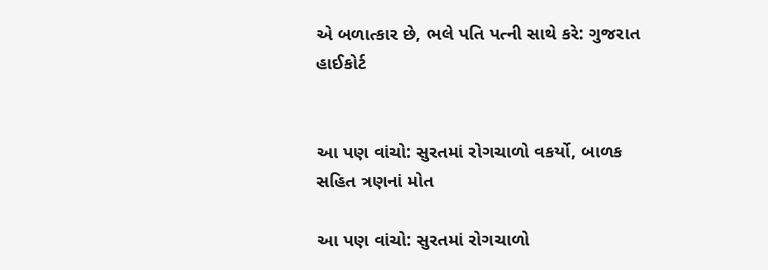એ બળાત્કાર છે, ભલે પતિ પત્ની સાથે કરે: ગુજરાત હાઈકોર્ટ


આ પણ વાંચો: સુરતમાં રોગચાળો વકર્યો, બાળક સહિત ત્રણનાં મોત

આ પણ વાંચો: સુરતમાં રોગચાળો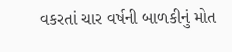વકરતાં ચાર વર્ષની બાળકીનું મોત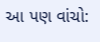આ પણ વાંચો: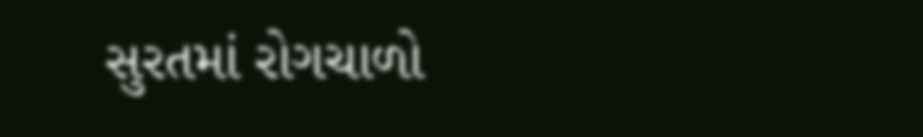સુરતમાં રોગચાળો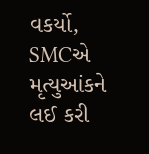વકર્યો, SMCએ મૃત્યુઆંકને લઈ કરી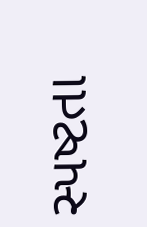સ્પષ્ટતા